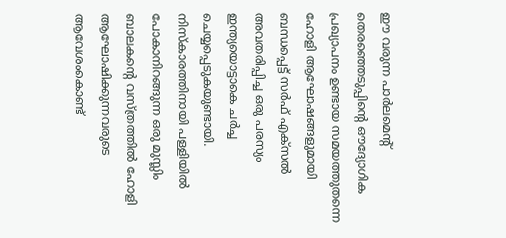ഈ വരുന്ന പാർലമെന്റ് തെരഞ്ഞെടുപ്പിന്റെ ഔദ്യോഗിക പ്രഖ്യാപനം ഉണ്ടായ സമയത്തുതന്നെ ഹോളി ആഘോഷങ്ങളുമായി ബന്ധപ്പെട്ട് സർഫ് എക്സൽ അവതരിപ്പിച്ച ഒരു പരസ്യം ഇന്ത്യയൊട്ടാകെ ചർച്ച ചെയ്യപ്പെടുകയുണ്ടായി. നിസ്കാരത്തിനായി പള്ളിയിൽ പോകാനിറങ്ങുന്ന ഒരു മുസ്ലിം ബാലകന്റെ വസ്ത്രത്തിൽ ഹോളി ആഘോഷിക്കുന്നവരുടെ ആവേശംകൊണ്ട്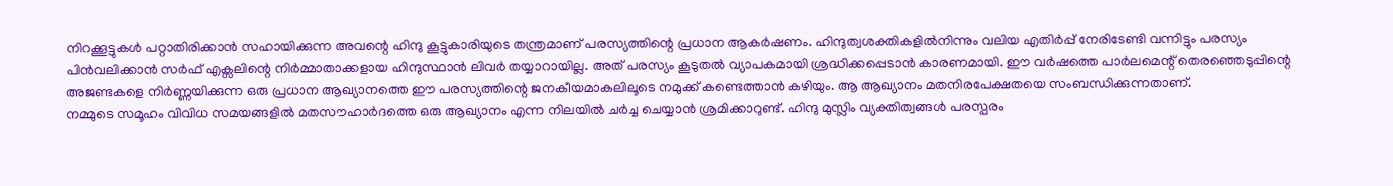നിറക്കൂട്ടുകൾ പറ്റാതിരിക്കാൻ സഹായിക്കുന്ന അവന്റെ ഹിന്ദു കൂട്ടുകാരിയുടെ തന്ത്രമാണ് പരസ്യത്തിന്റെ പ്രധാന ആകർഷണം. ഹിന്ദുത്വശക്തികളിൽനിന്നും വലിയ എതിർപ്പ് നേരിടേണ്ടി വന്നിട്ടും പരസ്യം പിൻവലിക്കാൻ സർഫ് എക്സലിന്റെ നിർമ്മാതാക്കളായ ഹിന്ദുസ്ഥാൻ ലിവർ തയ്യാറായില്ല. അത് പരസ്യം കൂടുതൽ വ്യാപകമായി ശ്രദ്ധിക്കപ്പെടാൻ കാരണമായി. ഈ വർഷത്തെ പാർലമെന്റ് തെരഞ്ഞെടുപ്പിന്റെ അജണ്ടകളെ നിർണ്ണയിക്കുന്ന ഒരു പ്രധാന ആഖ്യാനത്തെ ഈ പരസ്യത്തിന്റെ ജനകീയമാകലിലൂടെ നമുക്ക് കണ്ടെത്താൻ കഴിയും. ആ ആഖ്യാനം മതനിരപേക്ഷതയെ സംബന്ധിക്കുന്നതാണ്.
നമ്മുടെ സമൂഹം വിവിധ സമയങ്ങളിൽ മതസൗഹാർദത്തെ ഒരു ആഖ്യാനം എന്ന നിലയിൽ ചർച്ച ചെയ്യാൻ ശ്രമിക്കാറുണ്ട്. ഹിന്ദു മുസ്ലിം വ്യക്തിത്വങ്ങൾ പരസ്പരം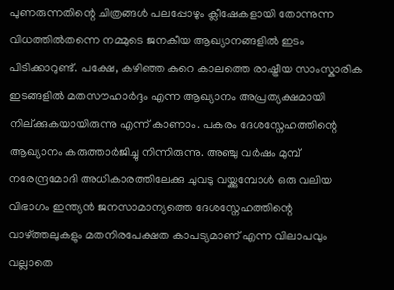പുണരുന്നതിന്റെ ചിത്രങ്ങൾ പലപ്പോഴും ക്ലീഷേകളായി തോന്നുന്ന വിധത്തിൽതന്നെ നമ്മുടെ ജനകീയ ആഖ്യാനങ്ങളിൽ ഇടം പിടിക്കാറുണ്ട്. പക്ഷേ, കഴിഞ്ഞ കുറെ കാലത്തെ രാഷ്ട്രീയ സാംസ്കാരിക ഇടങ്ങളിൽ മതസൗഹാർദ്ദം എന്ന ആഖ്യാനം അപ്രത്യക്ഷമായി നില്ക്കുകയായിരുന്നു എന്ന് കാണാം. പകരം ദേശസ്നേഹത്തിന്റെ ആഖ്യാനം കരുത്താർജിച്ചു നിന്നിരുന്നു. അഞ്ചു വർഷം മുമ്പ് നരേന്ദ്രമോദി അധികാരത്തിലേക്കു ചുവടു വയ്ക്കുമ്പോൾ ഒരു വലിയ വിഭാഗം ഇന്ത്യൻ ജനസാമാന്യത്തെ ദേശസ്നേഹത്തിന്റെ വാഴ്ത്തലുകളും മതനിരപേക്ഷത കാപട്യമാണ് എന്ന വിലാപവും വല്ലാതെ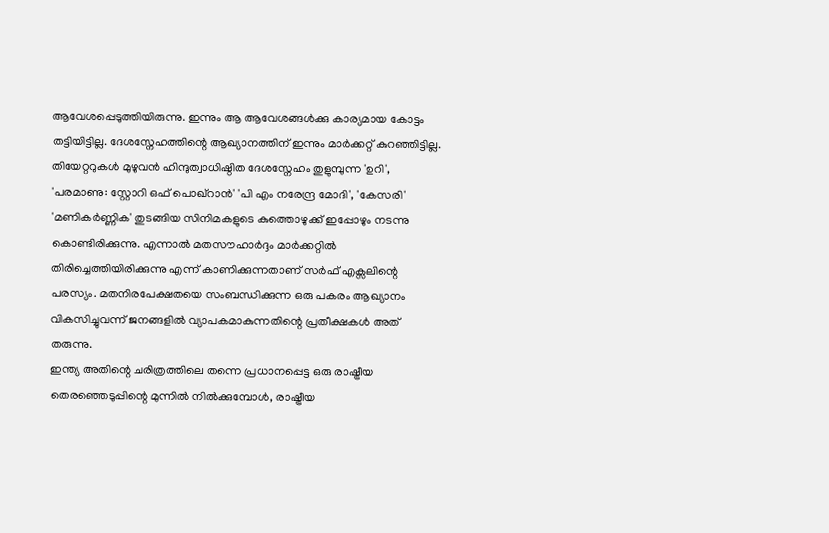ആവേശപ്പെടുത്തിയിരുന്നു. ഇന്നും ആ ആവേശങ്ങൾക്കു കാര്യമായ കോട്ടം തട്ടിയിട്ടില്ല. ദേശസ്നേഹത്തിന്റെ ആഖ്യാനത്തിന് ഇന്നും മാർക്കറ്റ് കുറഞ്ഞിട്ടില്ല. തിയേറ്ററുകൾ മുഴുവൻ ഹിന്ദുത്വാധിഷ്ഠിത ദേശസ്നേഹം തുളുമ്പുന്ന 'ഉറി', 'പരമാണു: സ്റ്റോറി ഒഫ് പൊഖ്റാൻ' 'പി എം നരേന്ദ്ര മോദി', 'കേസരി' 'മണികർണ്ണിക' തുടങ്ങിയ സിനിമകളുടെ കുത്തൊഴുക്ക് ഇപ്പോഴും നടന്നു കൊണ്ടിരിക്കുന്നു. എന്നാൽ മതസൗഹാർദ്ദം മാർക്കറ്റിൽ തിരിച്ചെത്തിയിരിക്കുന്നു എന്ന് കാണിക്കുന്നതാണ് സർഫ് എക്സലിന്റെ പരസ്യം. മതനിരപേക്ഷതയെ സംബന്ധിക്കുന്ന ഒരു പകരം ആഖ്യാനം വികസിച്ചുവന്ന് ജനങ്ങളിൽ വ്യാപകമാകുന്നതിന്റെ പ്രതീക്ഷകൾ അത് തരുന്നു.
ഇന്ത്യ അതിന്റെ ചരിത്രത്തിലെ തന്നെ പ്രധാനപ്പെട്ട ഒരു രാഷ്ട്രീയ തെരഞ്ഞെടുപ്പിന്റെ മുന്നിൽ നിൽക്കുമ്പോൾ, രാഷ്ട്രീയ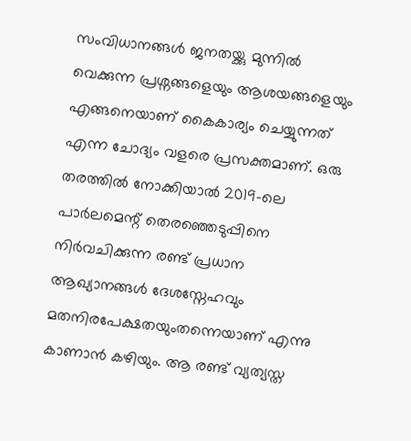സംവിധാനങ്ങൾ ജനതയ്ക്കു മുന്നിൽ വെക്കുന്ന പ്രശ്നങ്ങളെയും ആശയങ്ങളെയും എങ്ങനെയാണ് കൈകാര്യം ചെയ്യുന്നത് എന്ന ചോദ്യം വളരെ പ്രസക്തമാണ്. ഒരു തരത്തിൽ നോക്കിയാൽ 2019-ലെ പാർലമെന്റ് തെരഞ്ഞെടുപ്പിനെ നിർവചിക്കുന്ന രണ്ട് പ്രധാന ആഖ്യാനങ്ങൾ ദേശസ്നേഹവും മതനിരപേക്ഷതയുംതന്നെയാണ് എന്നു കാണാൻ കഴിയും. ആ രണ്ട് വ്യത്യസ്ത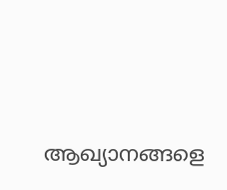ആഖ്യാനങ്ങളെ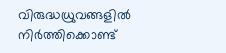വിരുദ്ധധ്രുവങ്ങളിൽ നിർത്തിക്കൊണ്ട്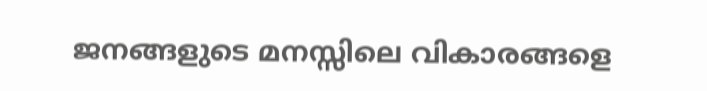ജനങ്ങളുടെ മനസ്സിലെ വികാരങ്ങളെ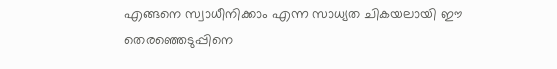എങ്ങനെ സ്വാധീനിക്കാം എന്ന സാധ്യത ചികയലായി ഈ തെരഞ്ഞെടുപ്പിനെ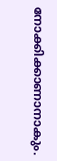നോക്കിക്കാണാനാകും.